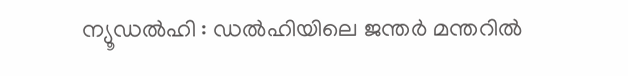ന്യൂഡൽഹി : ഡൽഹിയിലെ ജന്തർ മന്തറിൽ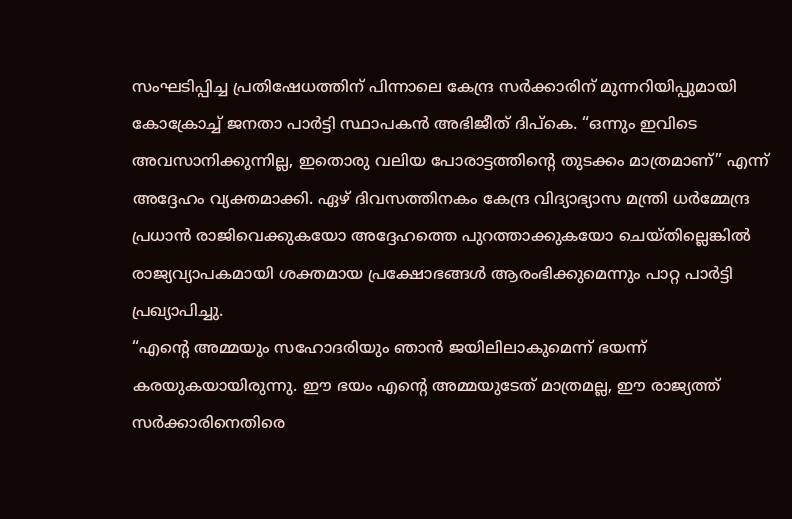സംഘടിപ്പിച്ച പ്രതിഷേധത്തിന് പിന്നാലെ കേന്ദ്ര സർക്കാരിന് മുന്നറിയിപ്പുമായി കോക്രോച്ച് ജനതാ പാർട്ടി സ്ഥാപകൻ അഭിജീത് ദിപ്കെ. “ഒന്നും ഇവിടെ അവസാനിക്കുന്നില്ല, ഇതൊരു വലിയ പോരാട്ടത്തിന്റെ തുടക്കം മാത്രമാണ്” എന്ന് അദ്ദേഹം വ്യക്തമാക്കി. ഏഴ് ദിവസത്തിനകം കേന്ദ്ര വിദ്യാഭ്യാസ മന്ത്രി ധർമ്മേന്ദ്ര പ്രധാൻ രാജിവെക്കുകയോ അദ്ദേഹത്തെ പുറത്താക്കുകയോ ചെയ്തില്ലെങ്കിൽ രാജ്യവ്യാപകമായി ശക്തമായ പ്രക്ഷോഭങ്ങൾ ആരംഭിക്കുമെന്നും പാറ്റ പാർട്ടി പ്രഖ്യാപിച്ചു.
“എന്റെ അമ്മയും സഹോദരിയും ഞാൻ ജയിലിലാകുമെന്ന് ഭയന്ന് കരയുകയായിരുന്നു. ഈ ഭയം എന്റെ അമ്മയുടേത് മാത്രമല്ല, ഈ രാജ്യത്ത് സർക്കാരിനെതിരെ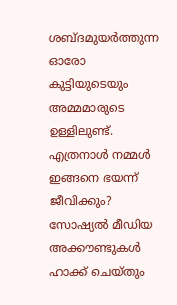ശബ്ദമുയർത്തുന്ന ഓരോ കുട്ടിയുടെയും അമ്മമാരുടെ ഉള്ളിലുണ്ട്. എത്രനാൾ നമ്മൾ ഇങ്ങനെ ഭയന്ന് ജീവിക്കും? സോഷ്യൽ മീഡിയ അക്കൗണ്ടുകൾ ഹാക്ക് ചെയ്തും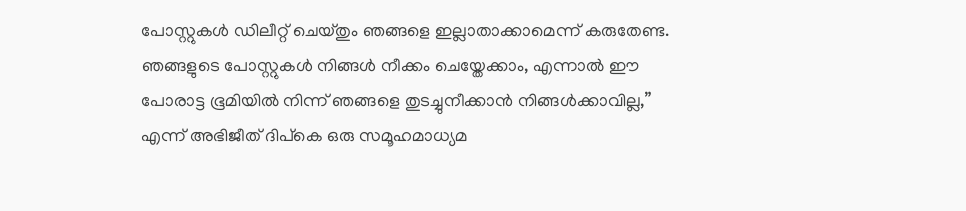പോസ്റ്റുകൾ ഡിലീറ്റ് ചെയ്തും ഞങ്ങളെ ഇല്ലാതാക്കാമെന്ന് കരുതേണ്ട. ഞങ്ങളുടെ പോസ്റ്റുകൾ നിങ്ങൾ നീക്കം ചെയ്തേക്കാം, എന്നാൽ ഈ പോരാട്ട ഭൂമിയിൽ നിന്ന് ഞങ്ങളെ തുടച്ചുനീക്കാൻ നിങ്ങൾക്കാവില്ല,” എന്ന് അഭിജീത് ദിപ്കെ ഒരു സമൂഹമാധ്യമ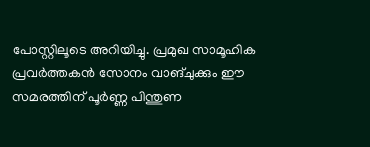പോസ്റ്റിലൂടെ അറിയിച്ചു. പ്രമുഖ സാമൂഹിക പ്രവർത്തകൻ സോനം വാങ്ചുക്കും ഈ സമരത്തിന് പൂർണ്ണ പിന്തുണ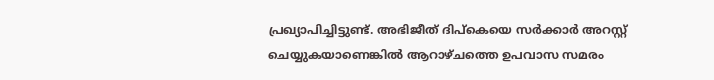പ്രഖ്യാപിച്ചിട്ടുണ്ട്. അഭിജീത് ദിപ്കെയെ സർക്കാർ അറസ്റ്റ് ചെയ്യുകയാണെങ്കിൽ ആറാഴ്ചത്തെ ഉപവാസ സമരം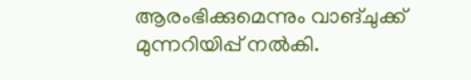ആരംഭിക്കുമെന്നും വാങ്ചുക്ക് മുന്നറിയിപ്പ് നൽകി.